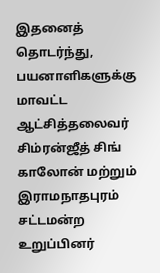இதனைத் தொடர்ந்து, பயனாளிகளுக்கு மாவட்ட ஆட்சித்தலைவர் சிம்ரன்ஜீத் சிங் காலோன் மற்றும் இராமநாதபுரம் சட்டமன்ற உறுப்பினர்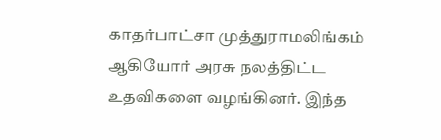காதர்பாட்சா முத்துராமலிங்கம் ஆகியோர் அரசு நலத்திட்ட உதவிகளை வழங்கினர். இந்த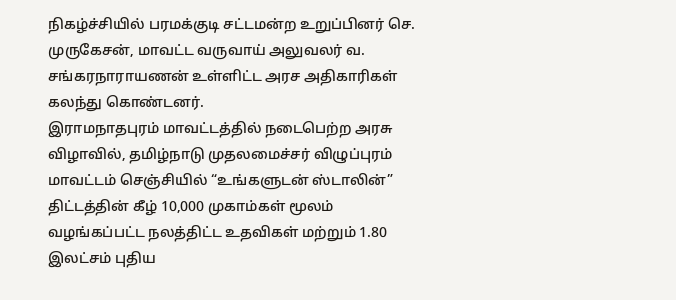நிகழ்ச்சியில் பரமக்குடி சட்டமன்ற உறுப்பினர் செ. முருகேசன், மாவட்ட வருவாய் அலுவலர் வ. சங்கரநாராயணன் உள்ளிட்ட அரச அதிகாரிகள் கலந்து கொண்டனர்.
இராமநாதபுரம் மாவட்டத்தில் நடைபெற்ற அரசு விழாவில், தமிழ்நாடு முதலமைச்சர் விழுப்புரம் மாவட்டம் செஞ்சியில் “உங்களுடன் ஸ்டாலின்” திட்டத்தின் கீழ் 10,000 முகாம்கள் மூலம் வழங்கப்பட்ட நலத்திட்ட உதவிகள் மற்றும் 1.80 இலட்சம் புதிய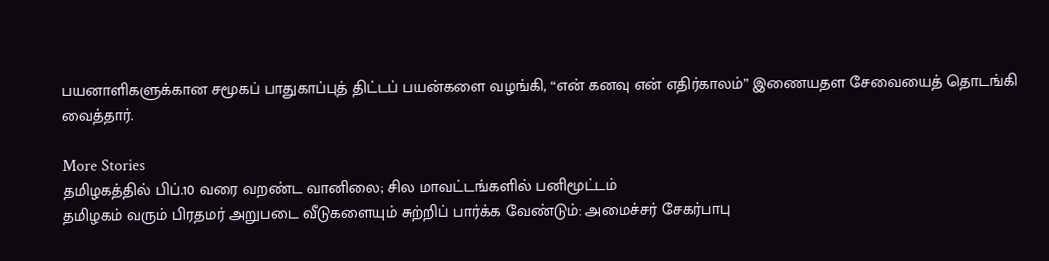பயனாளிகளுக்கான சமூகப் பாதுகாப்புத் திட்டப் பயன்களை வழங்கி, “என் கனவு என் எதிர்காலம்” இணையதள சேவையைத் தொடங்கி வைத்தார்.

More Stories
தமிழகத்தில் பிப்.10 வரை வறண்ட வானிலை; சில மாவட்டங்களில் பனிமூட்டம்
தமிழகம் வரும் பிரதமர் அறுபடை வீடுகளையும் சுற்றிப் பார்க்க வேண்டும்: அமைச்சர் சேகர்பாபு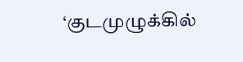‘குடமுழுக்கில்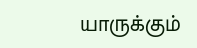யாருக்கும்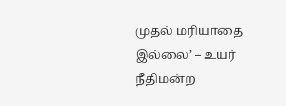முதல் மரியாதை இல்லை’ – உயர் நீதிமன்ற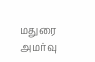மதுரை அமர்வு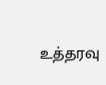உத்தரவு